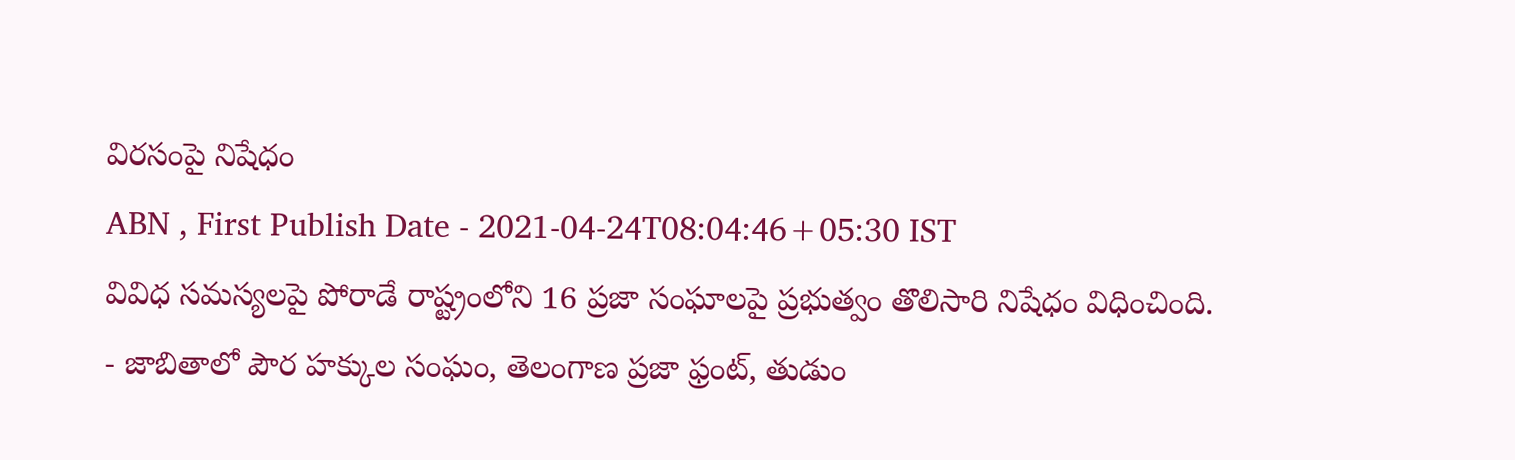విరసంపై నిషేధం
ABN , First Publish Date - 2021-04-24T08:04:46+05:30 IST
వివిధ సమస్యలపై పోరాడే రాష్ట్రంలోని 16 ప్రజా సంఘాలపై ప్రభుత్వం తొలిసారి నిషేధం విధించింది.
- జాబితాలో పౌర హక్కుల సంఘం, తెలంగాణ ప్రజా ఫ్రంట్, తుడుం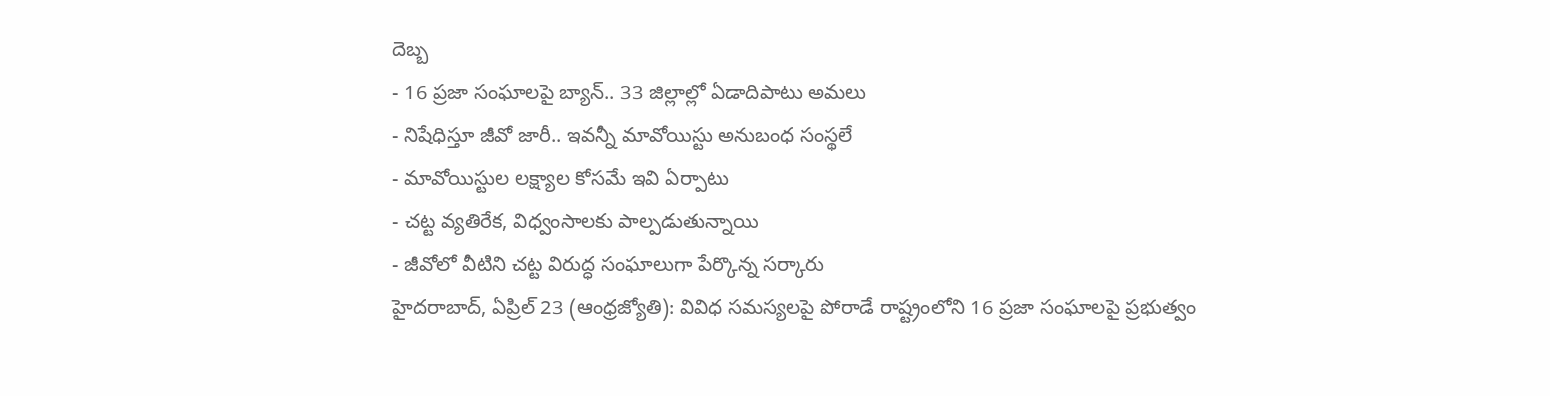దెబ్బ
- 16 ప్రజా సంఘాలపై బ్యాన్.. 33 జిల్లాల్లో ఏడాదిపాటు అమలు
- నిషేధిస్తూ జీవో జారీ.. ఇవన్నీ మావోయిస్టు అనుబంధ సంస్థలే
- మావోయిస్టుల లక్ష్యాల కోసమే ఇవి ఏర్పాటు
- చట్ట వ్యతిరేక, విధ్వంసాలకు పాల్పడుతున్నాయి
- జీవోలో వీటిని చట్ట విరుద్ధ సంఘాలుగా పేర్కొన్న సర్కారు
హైదరాబాద్, ఏప్రిల్ 23 (ఆంధ్రజ్యోతి): వివిధ సమస్యలపై పోరాడే రాష్ట్రంలోని 16 ప్రజా సంఘాలపై ప్రభుత్వం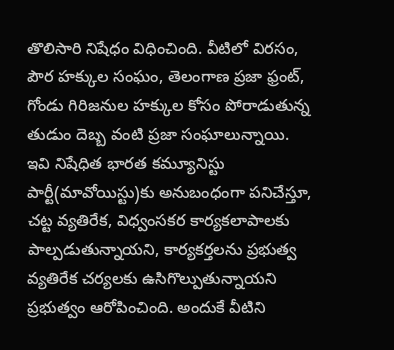తొలిసారి నిషేధం విధించింది. వీటిలో విరసం, పౌర హక్కుల సంఘం, తెలంగాణ ప్రజా ఫ్రంట్, గోండు గిరిజనుల హక్కుల కోసం పోరాడుతున్న తుడుం దెబ్బ వంటి ప్రజా సంఘాలున్నాయి. ఇవి నిషేధిత భారత కమ్యూనిస్టు పార్టీ(మావోయిస్టు)కు అనుబంధంగా పనిచేస్తూ, చట్ట వ్యతిరేక, విధ్వంసకర కార్యకలాపాలకు పాల్పడుతున్నాయని, కార్యకర్తలను ప్రభుత్వ వ్యతిరేక చర్యలకు ఉసిగొల్పుతున్నాయని ప్రభుత్వం ఆరోపించింది. అందుకే వీటిని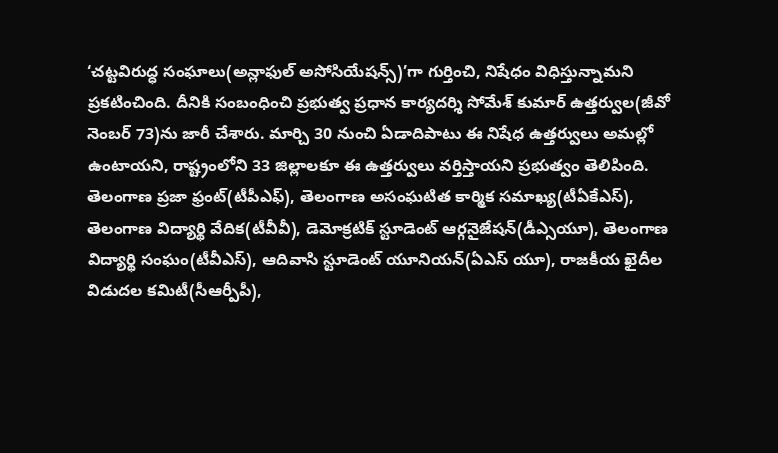‘చట్టవిరుద్ధ సంఘాలు(అన్లాఫుల్ అసోసియేషన్స్)’గా గుర్తించి, నిషేధం విధిస్తున్నామని ప్రకటించింది. దీనికి సంబంధించి ప్రభుత్వ ప్రధాన కార్యదర్శి సోమేశ్ కుమార్ ఉత్తర్వుల(జీవో నెంబర్ 73)ను జారీ చేశారు. మార్చి 30 నుంచి ఏడాదిపాటు ఈ నిషేధ ఉత్తర్వులు అమల్లో ఉంటాయని, రాష్ట్రంలోని 33 జిల్లాలకూ ఈ ఉత్తర్వులు వర్తిస్తాయని ప్రభుత్వం తెలిపింది.
తెలంగాణ ప్రజా ఫ్రంట్(టీపీఎఫ్), తెలంగాణ అసంఘటిత కార్మిక సమాఖ్య(టీఏకేఎస్), తెలంగాణ విద్యార్థి వేదిక(టీవీవీ), డెమోక్రటిక్ స్టూడెంట్ ఆర్గనైజేషన్(డీఎ్సయూ), తెలంగాణ విద్యార్థి సంఘం(టీవీఎస్), ఆదివాసి స్టూడెంట్ యూనియన్(ఏఎస్ యూ), రాజకీయ ఖైదీల విడుదల కమిటీ(సీఆర్పీపీ),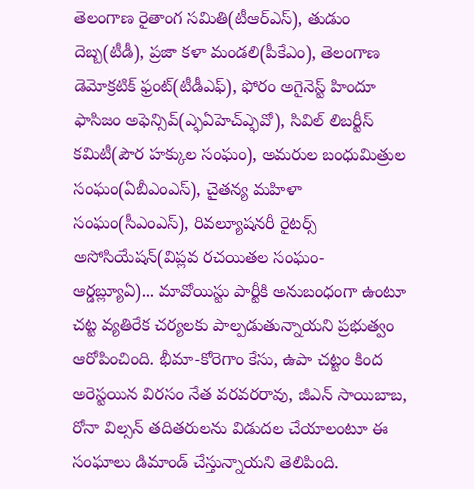తెలంగాణ రైతాంగ సమితి(టీఆర్ఎస్), తుడుం దెబ్బ(టీడీ), ప్రజా కళా మండలి(పీకేఎం), తెలంగాణ డెమోక్రటిక్ ఫ్రంట్(టీడీఎఫ్), ఫోరం అగైనెస్ట్ హిందూ ఫాసిజం అఫెన్సివ్(ఎ్ఫఏహెచ్ఎ్ఫవో), సివిల్ లిబర్టీస్ కమిటీ(పౌర హక్కుల సంఘం), అమరుల బంధుమిత్రుల సంఘం(ఏబీఎంఎస్), చైతన్య మహిళా సంఘం(సీఎంఎస్), రివల్యూషనరీ రైటర్స్ అసోసియేషన్(విప్లవ రచయితల సంఘం- ఆర్డబ్ల్యూఏ)... మావోయిస్టు పార్టీకి అనుబంధంగా ఉంటూ చట్ట వ్యతిరేక చర్యలకు పాల్పడుతున్నాయని ప్రభుత్వం ఆరోపించింది. భీమా-కోరెగాం కేసు, ఉపా చట్టం కింద అరెస్టయిన విరసం నేత వరవరరావు, జీఎన్ సాయిబాబ, రోనా విల్సన్ తదితరులను విడుదల చేయాలంటూ ఈ సంఘాలు డిమాండ్ చేస్తున్నాయని తెలిపింది.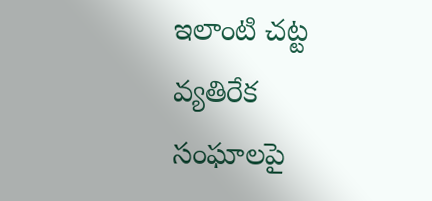ఇలాంటి చట్ట వ్యతిరేక సంఘాలపై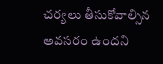చర్యలు తీసుకోవాల్సిన అవసరం ఉందని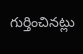గుర్తించినట్లు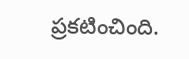ప్రకటించింది.